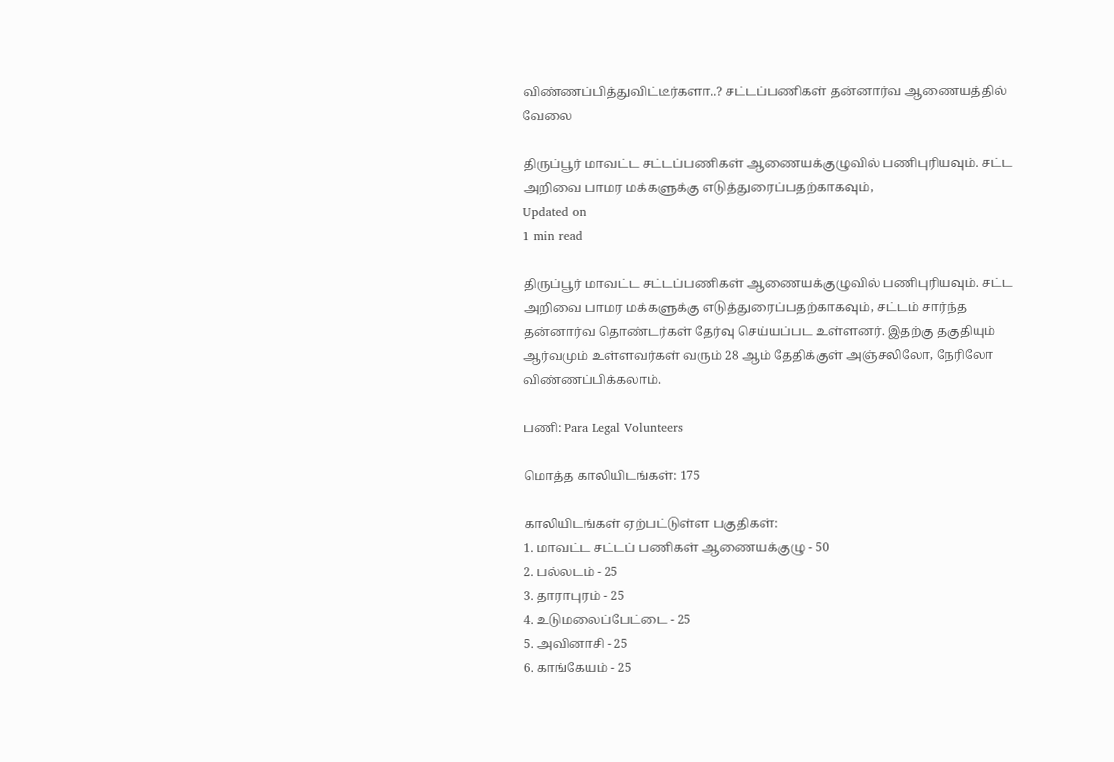விண்ணப்பித்துவிட்டீர்களா..? சட்டப்பணிகள் தன்னார்வ ஆணையத்தில் வேலை

திருப்பூர் மாவட்ட சட்டப்பணிகள் ஆணையக்குழுவில் பணிபுரியவும். சட்ட அறிவை பாமர மக்களுக்கு எடுத்துரைப்பதற்காகவும்,
Updated on
1 min read

திருப்பூர் மாவட்ட சட்டப்பணிகள் ஆணையக்குழுவில் பணிபுரியவும். சட்ட அறிவை பாமர மக்களுக்கு எடுத்துரைப்பதற்காகவும், சட்டம் சார்ந்த தன்னார்வ தொண்டர்கள் தேர்வு செய்யப்பட உள்ளனர். இதற்கு தகுதியும் ஆர்வமும் உள்ளவர்கள் வரும் 28 ஆம் தேதிக்குள் அஞ்சலிலோ, நேரிலோ விண்ணப்பிக்கலாம்.

பணி: Para Legal Volunteers

மொத்த காலியிடங்கள்: 175

காலியிடங்கள் ஏற்பட்டுள்ள பகுதிகள்:
1. மாவட்ட சட்டப் பணிகள் ஆணையக்குழு - 50
2. பல்லடம் - 25
3. தாராபுரம் - 25
4. உடுமலைப்பேட்டை - 25
5. அவினாசி - 25
6. காங்கேயம் - 25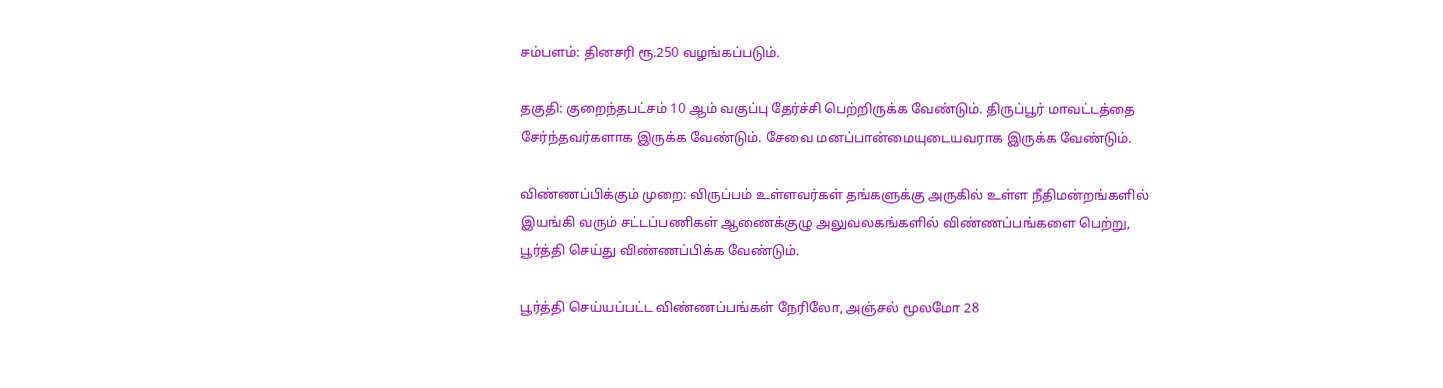சம்பளம்: தினசரி ரூ.250 வழங்கப்படும்.

தகுதி: குறைந்தபட்சம் 10 ஆம் வகுப்பு தேர்ச்சி பெற்றிருக்க வேண்டும். திருப்பூர் மாவட்டத்தை சேர்ந்தவர்களாக இருக்க வேண்டும். சேவை மனப்பான்மையுடையவராக இருக்க வேண்டும்.

விண்ணப்பிக்கும் முறை: விருப்பம் உள்ளவர்கள் தங்களுக்கு அருகில் உள்ள நீதிமன்றங்களில் இயங்கி வரும் சட்டப்பணிகள் ஆணைக்குழு அலுவலகங்களில் விண்ணப்பங்களை பெற்று, பூர்த்தி செய்து விண்ணப்பிக்க வேண்டும்.

பூர்த்தி செய்யப்பட்ட விண்ணப்பங்கள் நேரிலோ, அஞ்சல் மூலமோ 28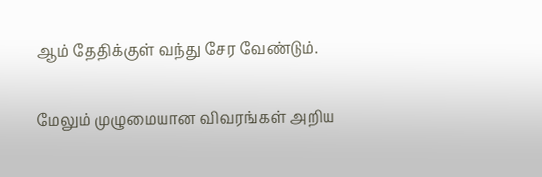ஆம் தேதிக்குள் வந்து சேர வேண்டும்.

மேலும் முழுமையான விவரங்கள் அறிய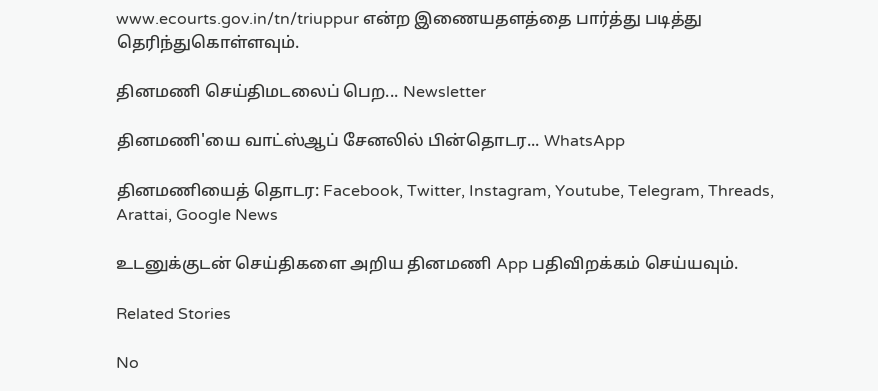www.ecourts.gov.in/tn/triuppur என்ற இணையதளத்தை பார்த்து படித்து தெரிந்துகொள்ளவும்.

தினமணி செய்திமடலைப் பெற... Newsletter

தினமணி'யை வாட்ஸ்ஆப் சேனலில் பின்தொடர... WhatsApp

தினமணியைத் தொடர: Facebook, Twitter, Instagram, Youtube, Telegram, Threads, Arattai, Google News

உடனுக்குடன் செய்திகளை அறிய தினமணி App பதிவிறக்கம் செய்யவும்.

Related Stories

No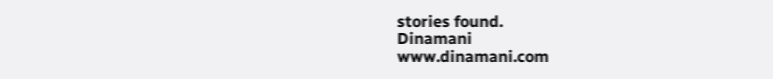stories found.
Dinamani
www.dinamani.com